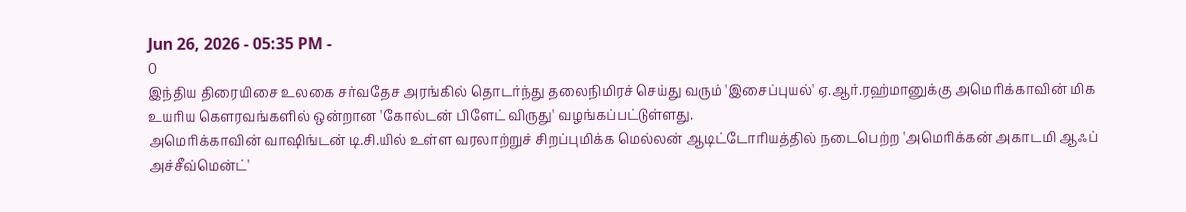Jun 26, 2026 - 05:35 PM -
0
இந்திய திரையிசை உலகை சர்வதேச அரங்கில் தொடர்ந்து தலைநிமிரச் செய்து வரும் 'இசைப்புயல்' ஏ.ஆர்.ரஹ்மானுக்கு அமெரிக்காவின் மிக உயரிய கௌரவங்களில் ஒன்றான 'கோல்டன் பிளேட் விருது' வழங்கப்பட்டுள்ளது.
அமெரிக்காவின் வாஷிங்டன் டி.சி.யில் உள்ள வரலாற்றுச் சிறப்புமிக்க மெல்லன் ஆடிட்டோரியத்தில் நடைபெற்ற 'அமெரிக்கன் அகாடமி ஆஃப் அச்சீவ்மென்ட்'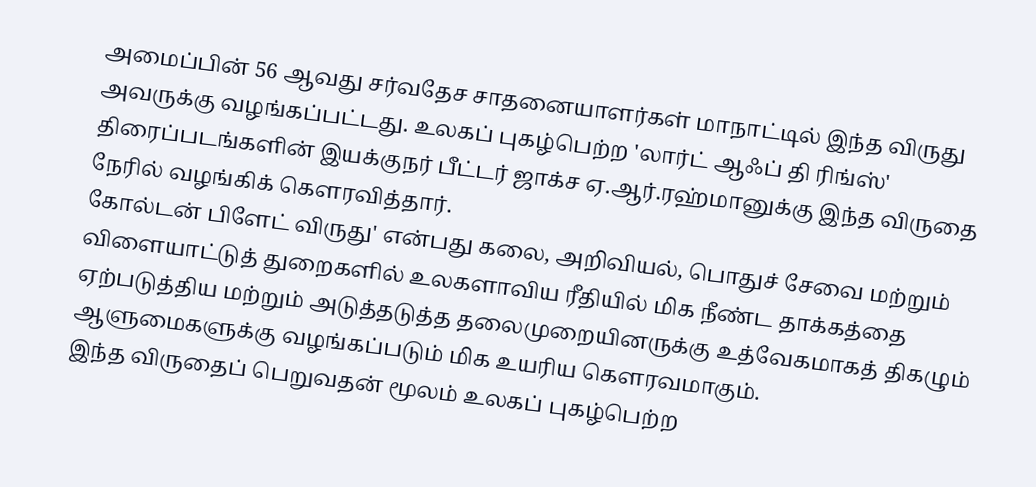அமைப்பின் 56 ஆவது சர்வதேச சாதனையாளர்கள் மாநாட்டில் இந்த விருது அவருக்கு வழங்கப்பட்டது. உலகப் புகழ்பெற்ற 'லார்ட் ஆஃப் தி ரிங்ஸ்' திரைப்படங்களின் இயக்குநர் பீட்டர் ஜாக்ச ஏ.ஆர்.ரஹ்மானுக்கு இந்த விருதை நேரில் வழங்கிக் கௌரவித்தார்.
கோல்டன் பிளேட் விருது' என்பது கலை, அறிவியல், பொதுச் சேவை மற்றும் விளையாட்டுத் துறைகளில் உலகளாவிய ரீதியில் மிக நீண்ட தாக்கத்தை ஏற்படுத்திய மற்றும் அடுத்தடுத்த தலைமுறையினருக்கு உத்வேகமாகத் திகழும் ஆளுமைகளுக்கு வழங்கப்படும் மிக உயரிய கௌரவமாகும்.
இந்த விருதைப் பெறுவதன் மூலம் உலகப் புகழ்பெற்ற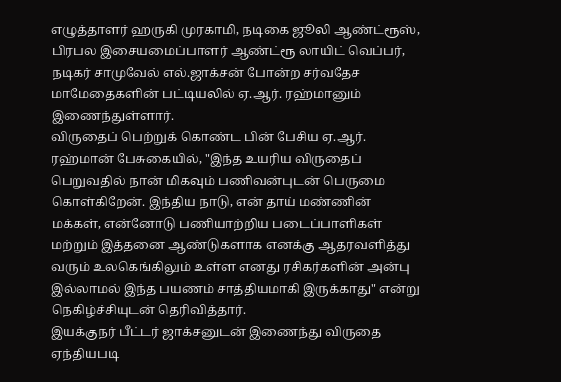எழுத்தாளர் ஹருகி முரகாமி, நடிகை ஜூலி ஆண்ட்ரூஸ், பிரபல இசையமைப்பாளர் ஆண்ட்ரூ லாயிட் வெப்பர், நடிகர் சாமுவேல் எல்.ஜாக்சன் போன்ற சர்வதேச மாமேதைகளின் பட்டியலில் ஏ.ஆர். ரஹ்மானும் இணைந்துள்ளார்.
விருதைப் பெற்றுக் கொண்ட பின் பேசிய ஏ.ஆர். ரஹ்மான் பேசுகையில், "இந்த உயரிய விருதைப் பெறுவதில் நான் மிகவும் பணிவன்புடன் பெருமை கொள்கிறேன். இந்திய நாடு, என் தாய் மண்ணின் மக்கள், என்னோடு பணியாற்றிய படைப்பாளிகள் மற்றும் இத்தனை ஆண்டுகளாக எனக்கு ஆதரவளித்து வரும் உலகெங்கிலும் உள்ள எனது ரசிகர்களின் அன்பு இல்லாமல் இந்த பயணம் சாத்தியமாகி இருக்காது" என்று நெகிழ்ச்சியுடன் தெரிவித்தார்.
இயக்குநர் பீட்டர் ஜாக்சனுடன் இணைந்து விருதை ஏந்தியபடி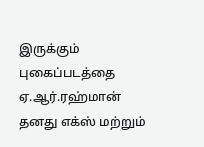இருக்கும் புகைப்படத்தை ஏ.ஆர்.ரஹ்மான் தனது எக்ஸ் மற்றும்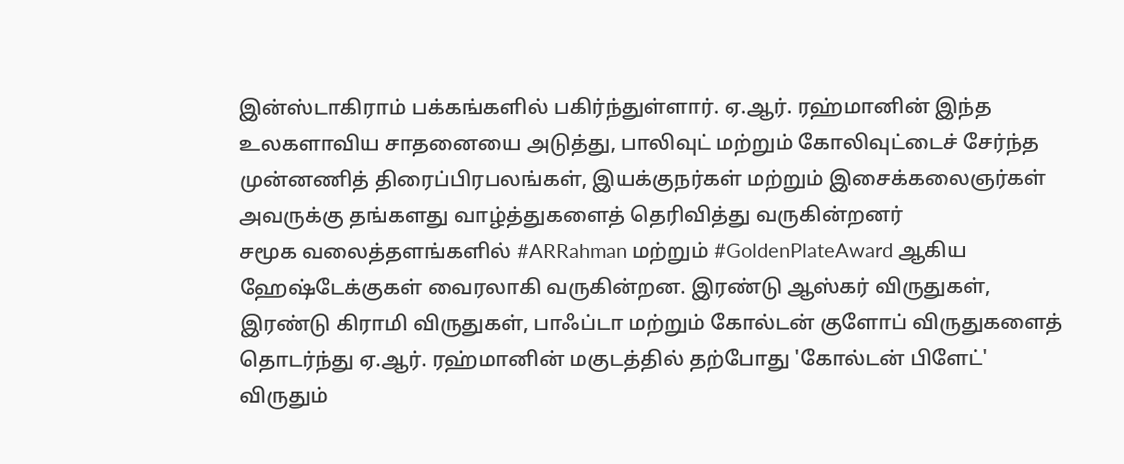இன்ஸ்டாகிராம் பக்கங்களில் பகிர்ந்துள்ளார். ஏ.ஆர். ரஹ்மானின் இந்த உலகளாவிய சாதனையை அடுத்து, பாலிவுட் மற்றும் கோலிவுட்டைச் சேர்ந்த முன்னணித் திரைப்பிரபலங்கள், இயக்குநர்கள் மற்றும் இசைக்கலைஞர்கள் அவருக்கு தங்களது வாழ்த்துகளைத் தெரிவித்து வருகின்றனர்
சமூக வலைத்தளங்களில் #ARRahman மற்றும் #GoldenPlateAward ஆகிய ஹேஷ்டேக்குகள் வைரலாகி வருகின்றன. இரண்டு ஆஸ்கர் விருதுகள், இரண்டு கிராமி விருதுகள், பாஃப்டா மற்றும் கோல்டன் குளோப் விருதுகளைத் தொடர்ந்து ஏ.ஆர். ரஹ்மானின் மகுடத்தில் தற்போது 'கோல்டன் பிளேட்' விருதும்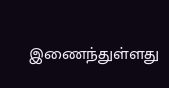இணைந்துள்ளது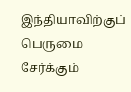இந்தியாவிற்குப் பெருமை சேர்க்கும்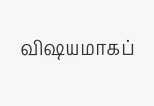விஷயமாகப்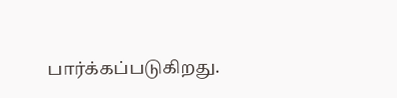பார்க்கப்படுகிறது.